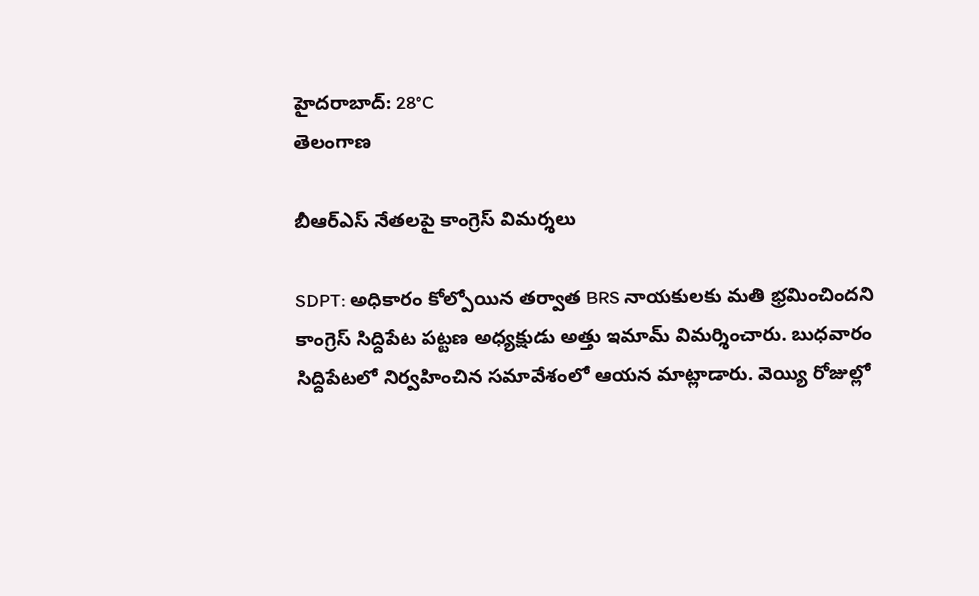హైదరాబాద్: 28°C
తెలంగాణ

బీఆర్‌ఎస్‌ నేతలపై కాంగ్రెస్‌ విమర్శలు

SDPT: అధికారం కోల్పోయిన తర్వాత BRS నాయకులకు మతి భ్రమించిందని కాంగ్రెస్‌ సిద్దిపేట పట్టణ అధ్యక్షుడు అత్తు ఇమామ్‌ విమర్శించారు. బుధవారం సిద్దిపేటలో నిర్వహించిన సమావేశంలో ఆయన మాట్లాడారు. వెయ్యి రోజుల్లో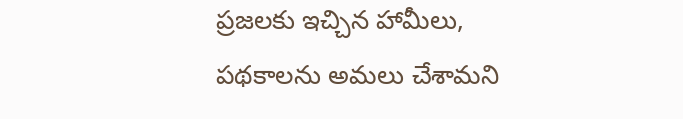ప్రజలకు ఇచ్చిన హామీలు, పథకాలను అమలు చేశామని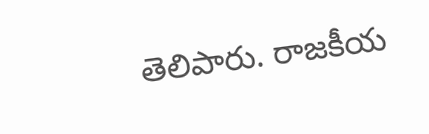తెలిపారు. రాజకీయ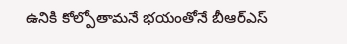ఉనికి కోల్పోతామనే భయంతోనే బీఆర్‌ఎస్‌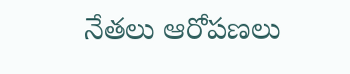నేతలు ఆరోపణలు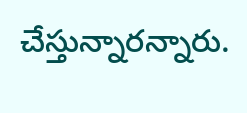చేస్తున్నారన్నారు.